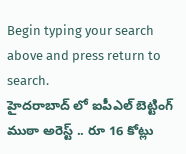Begin typing your search above and press return to search.
హైదరాబాద్ లో ఐపీఎల్ బెట్టింగ్ ముఠా అరెస్ట్ .. రూ 16 కోట్లు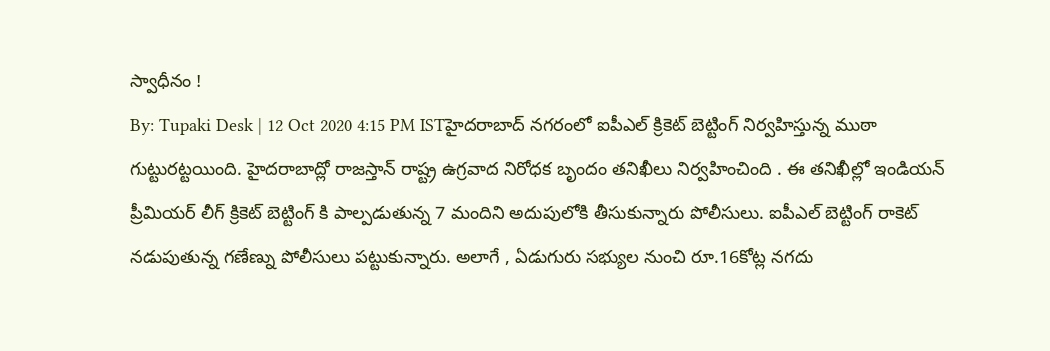స్వాధీనం !
By: Tupaki Desk | 12 Oct 2020 4:15 PM ISTహైదరాబాద్ నగరంలో ఐపీఎల్ క్రికెట్ బెట్టింగ్ నిర్వహిస్తున్న ముఠా గుట్టురట్టయింది. హైదరాబాద్లో రాజస్తాన్ రాష్ట్ర ఉగ్రవాద నిరోధక బృందం తనిఖీలు నిర్వహించింది . ఈ తనిఖీల్లో ఇండియన్ ప్రీమియర్ లీగ్ క్రికెట్ బెట్టింగ్ కి పాల్పడుతున్న 7 మందిని అదుపులోకి తీసుకున్నారు పోలీసులు. ఐపీఎల్ బెట్టింగ్ రాకెట్ నడుపుతున్న గణేణ్ను పోలీసులు పట్టుకున్నారు. అలాగే , ఏడుగురు సభ్యుల నుంచి రూ.16కోట్ల నగదు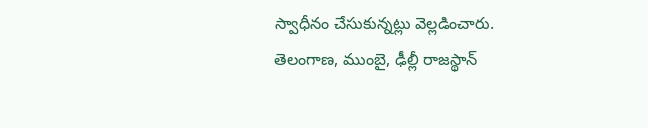స్వాధీనం చేసుకున్నట్లు వెల్లడించారు.
తెలంగాణ, ముంబై, ఢీల్లీ రాజస్థాన్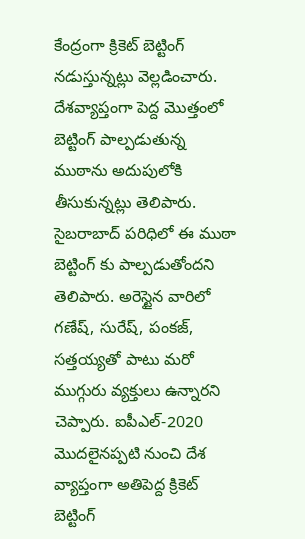కేంద్రంగా క్రికెట్ బెట్టింగ్ నడుస్తున్నట్లు వెల్లడించారు. దేశవ్యాప్తంగా పెద్ద మొత్తంలో బెట్టింగ్ పాల్పడుతున్న ముఠాను అదుపులోకి తీసుకున్నట్లు తెలిపారు. సైబరాబాద్ పరిధిలో ఈ ముఠా బెట్టింగ్ కు పాల్పడుతోందని తెలిపారు. అరెస్టైన వారిలో గణేష్, సురేష్, పంకజ్, సత్తయ్యతో పాటు మరో ముగ్గురు వ్యక్తులు ఉన్నారని చెప్పారు. ఐపీఎల్-2020 మొదలైనప్పటి నుంచి దేశ వ్యాప్తంగా అతిపెద్ద క్రికెట్ బెట్టింగ్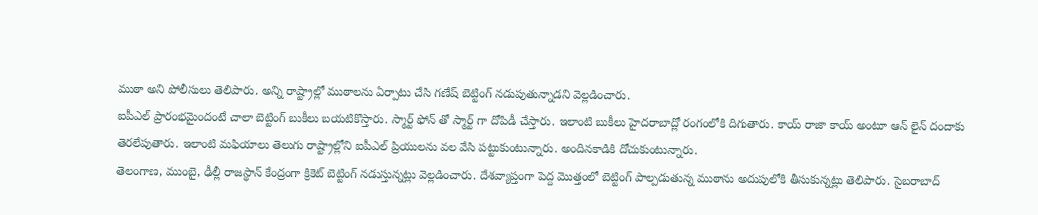ముఠా అని పోలీసులు తెలిపారు. అన్ని రాష్ట్రాల్లో ముఠాలను ఏర్పాటు చేసి గణేష్ బెట్టింగ్ నడుపుతున్నాడని వెల్లడించారు.
ఐపీఎల్ ప్రారంభమైందంటే చాలా బెట్టింగ్ బుకీలు బయటికొస్తారు. స్మార్ట్ ఫోన్ తో స్మార్ట్ గా దోపిడీ చేస్తారు. ఇలాంటి బుకీలు హైదరాబాద్లో రంగంలోకి దిగుతారు. కాయ్ రాజా కాయ్ అంటూ ఆన్ లైన్ దందాకు తెరలేపుతారు. ఇలాంటి మఫియాలు తెలుగు రాష్ట్రాల్లోని ఐపీఎల్ ప్రియులను వల వేసి పట్టుకుంటున్నారు. అందినకాడికి దోచుకుంటున్నారు.
తెలంగాణ, ముంబై, ఢీల్లీ రాజస్థాన్ కేంద్రంగా క్రికెట్ బెట్టింగ్ నడుస్తున్నట్లు వెల్లడించారు. దేశవ్యాప్తంగా పెద్ద మొత్తంలో బెట్టింగ్ పాల్పడుతున్న ముఠాను అదుపులోకి తీసుకున్నట్లు తెలిపారు. సైబరాబాద్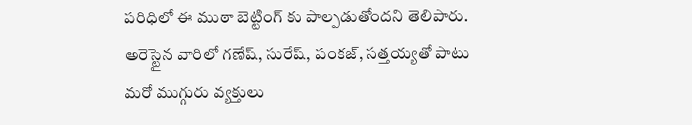పరిధిలో ఈ ముఠా బెట్టింగ్ కు పాల్పడుతోందని తెలిపారు. అరెస్టైన వారిలో గణేష్, సురేష్, పంకజ్, సత్తయ్యతో పాటు మరో ముగ్గురు వ్యక్తులు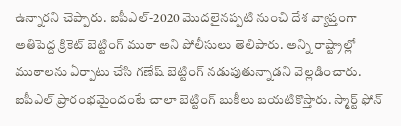ఉన్నారని చెప్పారు. ఐపీఎల్-2020 మొదలైనప్పటి నుంచి దేశ వ్యాప్తంగా అతిపెద్ద క్రికెట్ బెట్టింగ్ ముఠా అని పోలీసులు తెలిపారు. అన్ని రాష్ట్రాల్లో ముఠాలను ఏర్పాటు చేసి గణేష్ బెట్టింగ్ నడుపుతున్నాడని వెల్లడించారు.
ఐపీఎల్ ప్రారంభమైందంటే చాలా బెట్టింగ్ బుకీలు బయటికొస్తారు. స్మార్ట్ ఫోన్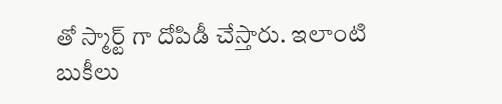తో స్మార్ట్ గా దోపిడీ చేస్తారు. ఇలాంటి బుకీలు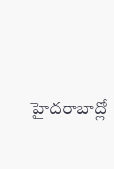హైదరాబాద్లో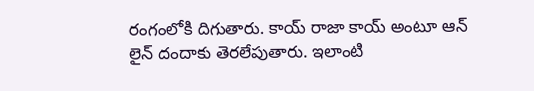రంగంలోకి దిగుతారు. కాయ్ రాజా కాయ్ అంటూ ఆన్ లైన్ దందాకు తెరలేపుతారు. ఇలాంటి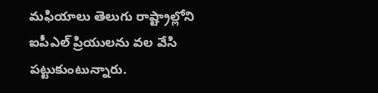మఫియాలు తెలుగు రాష్ట్రాల్లోని ఐపీఎల్ ప్రియులను వల వేసి పట్టుకుంటున్నారు.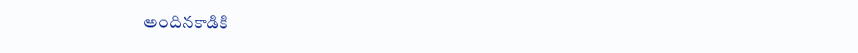అందినకాడికి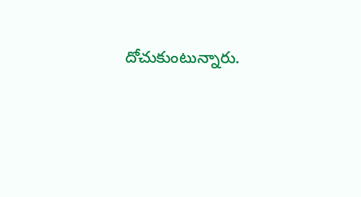దోచుకుంటున్నారు.